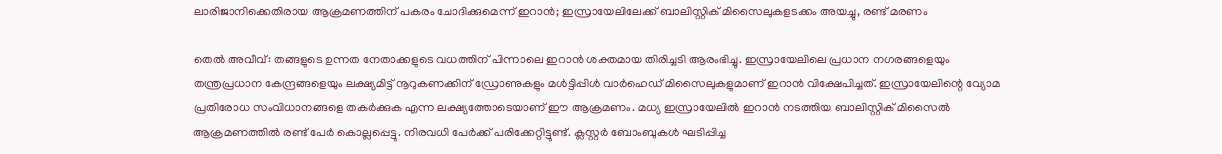ലാരിജാനിക്കെതിരായ ആക്രമണത്തിന് പകരം ചോദിക്കുമെന്ന് ഇറാൻ; ഇസ്രായേലിലേക്ക് ബാലിസ്റ്റിക് മിസൈലുകളടക്കം അയച്ചു, രണ്ട് മരണം

തെല്‍ അവീവ്: തങ്ങളുടെ ഉന്നത നേതാക്കളുടെ വധത്തിന് പിന്നാലെ ഇറാൻ ശക്തമായ തിരിച്ചടി ആരംഭിച്ചു. ഇസ്രായേലിലെ പ്രധാന നഗരങ്ങളെയും തന്ത്രപ്രധാന കേന്ദ്രങ്ങളെയും ലക്ഷ്യമിട്ട് നൂറുകണക്കിന് ഡ്രോണുകളും മൾട്ടിപ്പിൾ വാർഹെഡ് മിസൈലുകളുമാണ് ഇറാൻ വിക്ഷേപിച്ചത്. ഇസ്രായേലിന്റെ വ്യോമ പ്രതിരോധ സംവിധാനങ്ങളെ തകർക്കുക എന്ന ലക്ഷ്യത്തോടെയാണ് ഈ ആക്രമണം. മധ്യ ഇസ്രായേലിൽ ഇറാൻ നടത്തിയ ബാലിസ്റ്റിക് മിസൈല്‍ ആക്രമണത്തില്‍ രണ്ട് പേര്‍ കൊല്ലപ്പെട്ടു. നിരവധി പേര്‍ക്ക് പരിക്കേറ്റിട്ടുണ്ട്. ക്ലസ്റ്റർ ബോംബുകൾ ഘടിപ്പിച്ച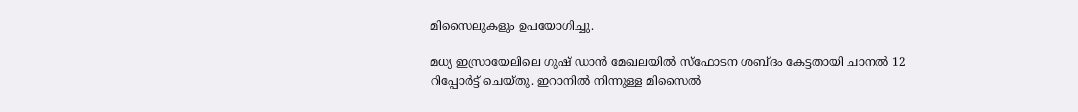മിസൈലുകളും ഉപയോഗിച്ചു.

മധ്യ ഇസ്രായേലിലെ ഗുഷ് ഡാൻ മേഖലയിൽ സ്ഫോടന ശബ്ദം കേട്ടതായി ചാനൽ 12 റിപ്പോർട്ട് ചെയ്തു. ഇറാനിൽ നിന്നുള്ള മിസൈൽ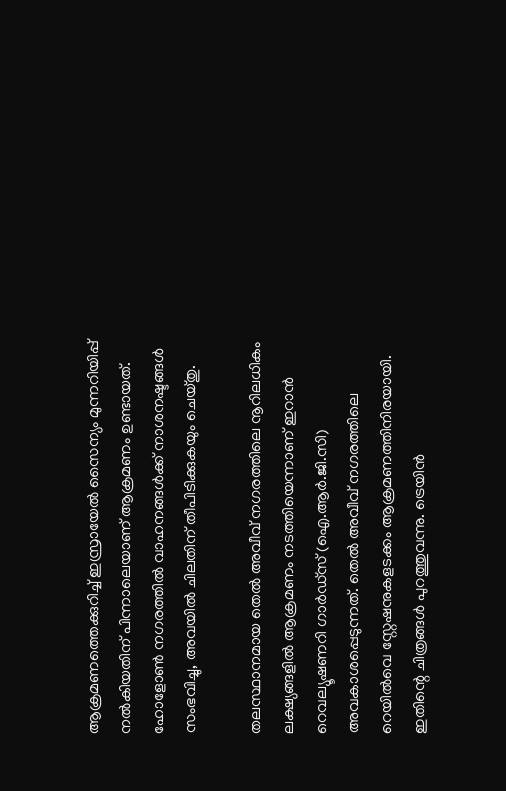ആക്രമണത്തെക്കുറിച്ച് ഇസ്രായേൽ സൈന്യം മുന്നറിയിപ്പ് നൽകിയതിന് പിന്നാലെയാണ് ആക്രമണം ഉണ്ടായത്. ഹോളോൺ നഗരത്തിൽ വാഹനങ്ങൾക്ക് നാശനഷ്ടങ്ങൾ സംഭവിച്ചു, അവയിൽ ചിലതിന് തീപിടിക്കുകയും ചെയ്തു.

തലസ്ഥാനമായ തെല്‍ അവീവ് നഗരത്തിലെ നൂറിലധികം ലക്ഷ്യങ്ങളിൽ ആക്രമണം നടത്തിയെന്നാണ് ഇറാന്‍ റെവല്യൂഷണറി ഗാര്‍ഡ്സ് (ഐ.ആര്‍.ജി.സി) അവകാശപ്പെടുന്നത്. തെല്‍ അവീവ് നഗരത്തിലെ റെയില്‍വെ സ്റ്റേഷനുകളടക്കം ആക്രമണത്തിനിരയായി. ഇതിന്റെ ചിത്രങ്ങള്‍ പുറത്തുവന്നു. ട്രെയിന്‍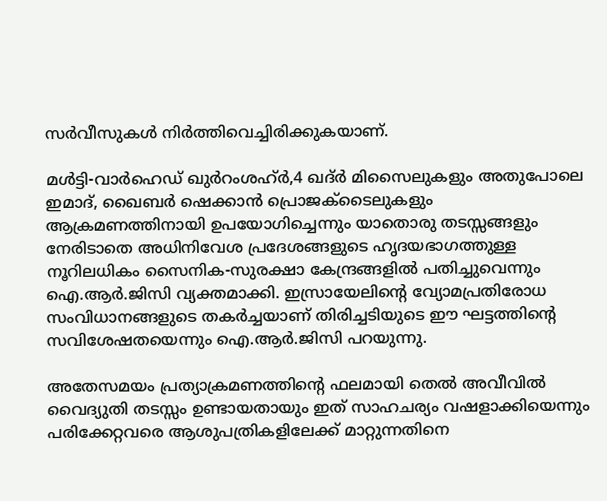സര്‍വീസുകള്‍ നിർത്തിവെച്ചിരിക്കുകയാണ്.

മൾട്ടി-വാർഹെഡ് ഖുർറംശഹ്ർ,4 ഖദ്ർ മിസൈലുകളും അതുപോലെ ഇമാദ്, ഖൈബർ ഷെക്കാൻ പ്രൊജക്‌ടൈലുകളും ആക്രമണത്തിനായി ഉപയോഗിച്ചെന്നും യാതൊരു തടസ്സങ്ങളും നേരിടാതെ അധിനിവേശ പ്രദേശങ്ങളുടെ ഹൃദയഭാഗത്തുള്ള നൂറിലധികം സൈനിക-സുരക്ഷാ കേന്ദ്രങ്ങളിൽ പതിച്ചുവെന്നും ഐ.ആര്‍.ജിസി വ്യക്തമാക്കി. ഇസ്രായേലിന്റെ വ്യോമപ്രതിരോധ സംവിധാനങ്ങളുടെ തകർച്ചയാണ് തിരിച്ചടിയുടെ ഈ ഘട്ടത്തിന്റെ സവിശേഷതയെന്നും ഐ.ആര്‍.ജിസി പറയുന്നു.

അതേസമയം പ്രത്യാക്രമണത്തിന്റെ ഫലമായി തെല്‍ അവീവിൽ വൈദ്യുതി തടസ്സം ഉണ്ടായതായും ഇത് സാഹചര്യം വഷളാക്കിയെന്നും പരിക്കേറ്റവരെ ആശുപത്രികളിലേക്ക് മാറ്റുന്നതിനെ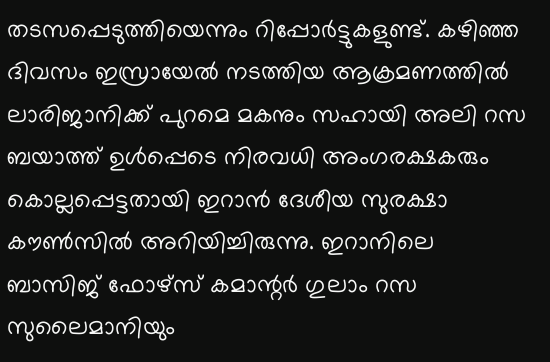തടസപ്പെടുത്തിയെന്നും റിപ്പോര്‍ട്ടുകളുണ്ട്. കഴിഞ്ഞ ദിവസം ഇസ്രായേൽ നടത്തിയ ആക്രമണത്തിൽ ലാരിജാനിക്ക് പുറമെ മകനും സഹായി അലി റസ ബയാത്ത് ഉൾപ്പെടെ നിരവധി അംഗരക്ഷകരും കൊല്ലപ്പെട്ടതായി ഇറാൻ ദേശീയ സുരക്ഷാ കൗൺസിൽ അറിയിച്ചിരുന്നു. ഇറാനിലെ ബാസിജ് ഫോഴ്സ് കമാന്റര്‍ ഗുലാം റസ സുലൈമാനിയും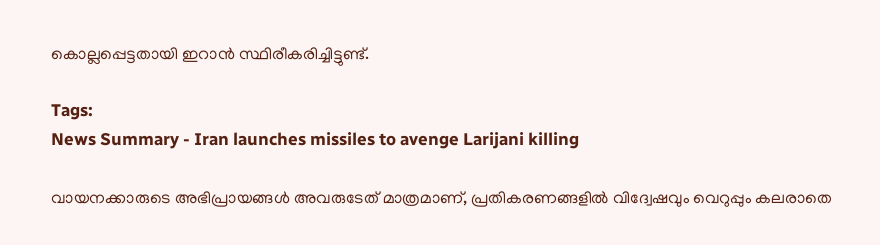കൊല്ലപ്പെട്ടതായി ഇറാൻ സ്ഥിരീകരിച്ചിട്ടുണ്ട്.

Tags:
News Summary - Iran launches missiles to avenge Larijani killing

വായനക്കാരുടെ അഭിപ്രായങ്ങള്‍ അവരുടേത് മാത്രമാണ്, പ്രതികരണങ്ങളിൽ വിദ്വേഷവും വെറുപ്പും കലരാതെ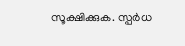സൂക്ഷിക്കുക. സ്പർധ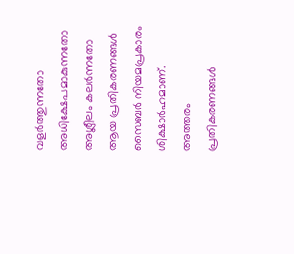വളർത്തുന്നതോ അധിക്ഷേപമാകുന്നതോ അശ്ലീലം കലർന്നതോ ആയ പ്രതികരണങ്ങൾ സൈബർ നിയമപ്രകാരം ശിക്ഷാർഹമാണ്. അത്തരം പ്രതികരണങ്ങൾ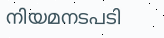നിയമനടപടി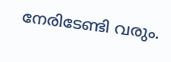നേരിടേണ്ടി വരും.